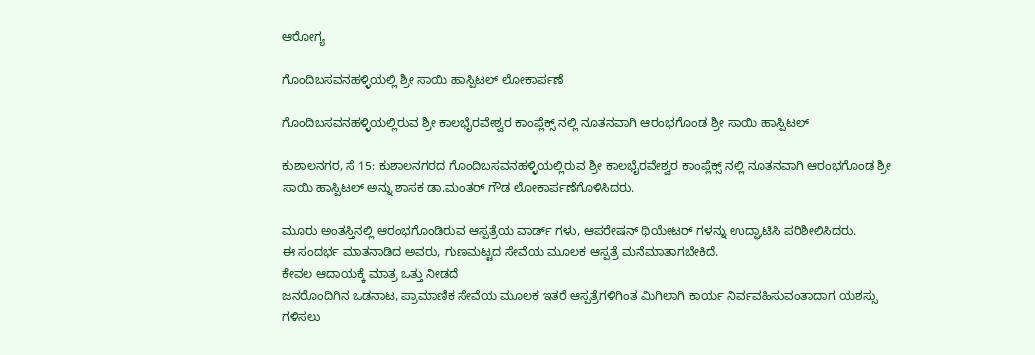ಆರೋಗ್ಯ

ಗೊಂದಿಬಸವನಹಳ್ಳಿಯಲ್ಲಿ ಶ್ರೀ ಸಾಯಿ ಹಾಸ್ಪಿಟಲ್ ಲೋಕಾರ್ಪಣೆ

ಗೊಂದಿಬಸವನಹಳ್ಳಿಯಲ್ಲಿರುವ ಶ್ರೀ ಕಾಲಭೈರವೇಶ್ವರ ಕಾಂಪ್ಲೆಕ್ಸ್ ನಲ್ಲಿ ನೂತನವಾಗಿ ಆರಂಭಗೊಂಡ ಶ್ರೀ ಸಾಯಿ ಹಾಸ್ಪಿಟಲ್

ಕುಶಾಲನಗರ, ಸೆ 15: ಕುಶಾಲನಗರದ ಗೊಂದಿಬಸವನಹಳ್ಳಿಯಲ್ಲಿರುವ ಶ್ರೀ ಕಾಲಭೈರವೇಶ್ವರ ಕಾಂಪ್ಲೆಕ್ಸ್ ನಲ್ಲಿ ನೂತನವಾಗಿ ಆರಂಭಗೊಂಡ ಶ್ರೀ ಸಾಯಿ ಹಾಸ್ಪಿಟಲ್ ಅನ್ನು ಶಾಸಕ ಡಾ.ಮಂತರ್ ಗೌಡ ಲೋಕಾರ್ಪಣೆಗೊಳಿಸಿದರು.

ಮೂರು‌ ಅಂತಸ್ತಿನಲ್ಲಿ ಆರಂಭಗೊಂಡಿರುವ ಆಸ್ಪತ್ರೆಯ ವಾರ್ಡ್ ಗಳು, ಆಪರೇಷನ್ ಥಿಯೇಟರ್ ಗಳನ್ನು ಉದ್ಘಾಟಿಸಿ ಪರಿಶೀಲಿಸಿದರು.
ಈ ಸಂದರ್ಭ ಮಾತನಾಡಿದ ಅವರು, ಗುಣಮಟ್ಟದ ಸೇವೆಯ ಮೂಲಕ‌ ಆಸ್ಪತ್ರೆ ಮನೆಮಾತಾಗಬೇಕಿದೆ.
ಕೇವಲ ಆದಾಯಕ್ಕೆ‌ ಮಾತ್ರ ಒತ್ತು‌ ನೀಡದೆ
ಜನರೊಂದಿಗಿನ ಒಡನಾಟ, ಪ್ರಾಮಾಣಿಕ ಸೇವೆಯ‌ ಮೂಲಕ ಇತರೆ ಆಸ್ಪತ್ರೆಗಳಿಗಿಂತ ಮಿಗಿಲಾಗಿ ಕಾರ್ಯ ನಿರ್ವವಹಿಸುವಂತಾದಾಗ ಯಶಸ್ಸು ಗಳಿಸಲು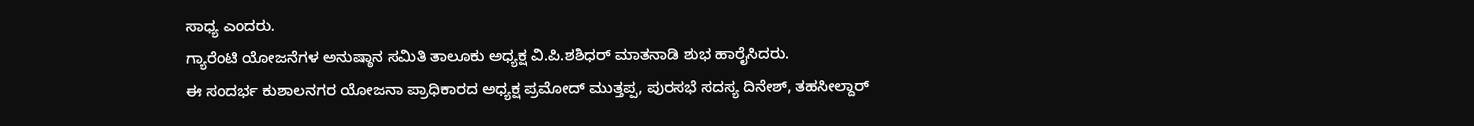ಸಾಧ್ಯ ಎಂದರು.
ಗ್ಯಾರೆಂಟಿ ಯೋಜನೆಗಳ ಅನುಷ್ಠಾನ ಸಮಿತಿ ತಾಲೂಕು ಅಧ್ಯಕ್ಷ ವಿ.ಪಿ.ಶಶಿಧರ್ ಮಾತನಾಡಿ ‌ಶುಭ ಹಾರೈಸಿದರು.
ಈ ಸಂದರ್ಭ ಕುಶಾಲನಗರ ಯೋಜನಾ ಪ್ರಾಧಿಕಾರದ ಅಧ್ಯಕ್ಷ ಪ್ರಮೋದ್ ಮುತ್ತಪ್ಪ, ಪುರಸಭೆ ಸದಸ್ಯ ದಿನೇಶ್, ತಹಸೀಲ್ದಾರ್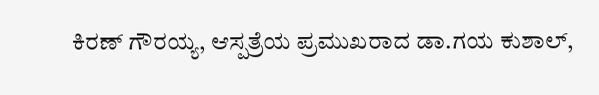ಕಿರಣ್ ಗೌರಯ್ಯ, ಆಸ್ಪತ್ರೆಯ ಪ್ರಮುಖರಾದ ಡಾ.ಗಯ ಕುಶಾಲ್,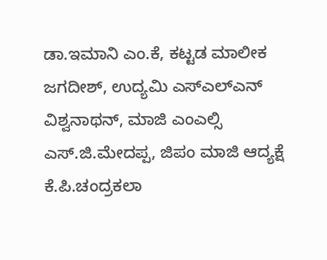ಡಾ.ಇಮಾನಿ ಎಂ.ಕೆ, ಕಟ್ಟಡ‌ ಮಾಲೀಕ ಜಗದೀಶ್, ಉದ್ಯಮಿ ಎಸ್ಎಲ್ಎನ್ ವಿಶ್ವನಾಥನ್, ಮಾಜಿ ಎಂಎಲ್ಸಿ ಎಸ್.ಜಿ.ಮೇದಪ್ಪ, ಜಿಪಂ ಮಾಜಿ ಆದ್ಯಕ್ಷೆ ಕೆ.ಪಿ.ಚಂದ್ರಕಲಾ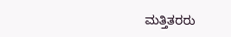ಮತ್ತಿತರರು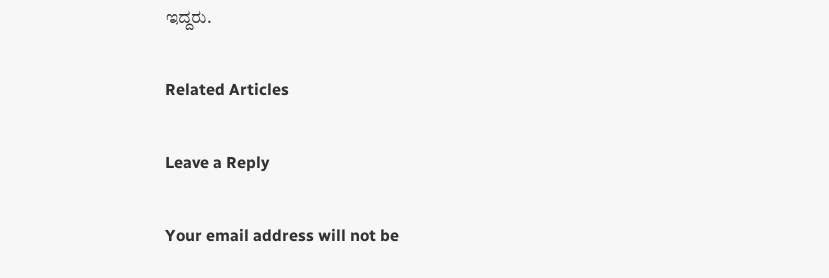ಇದ್ದರು.

Related Articles

Leave a Reply

Your email address will not be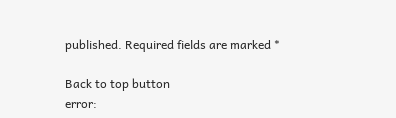published. Required fields are marked *

Back to top button
error: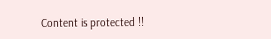Content is protected !!